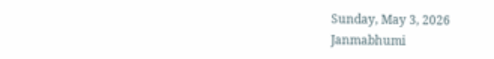Sunday, May 3, 2026
Janmabhumi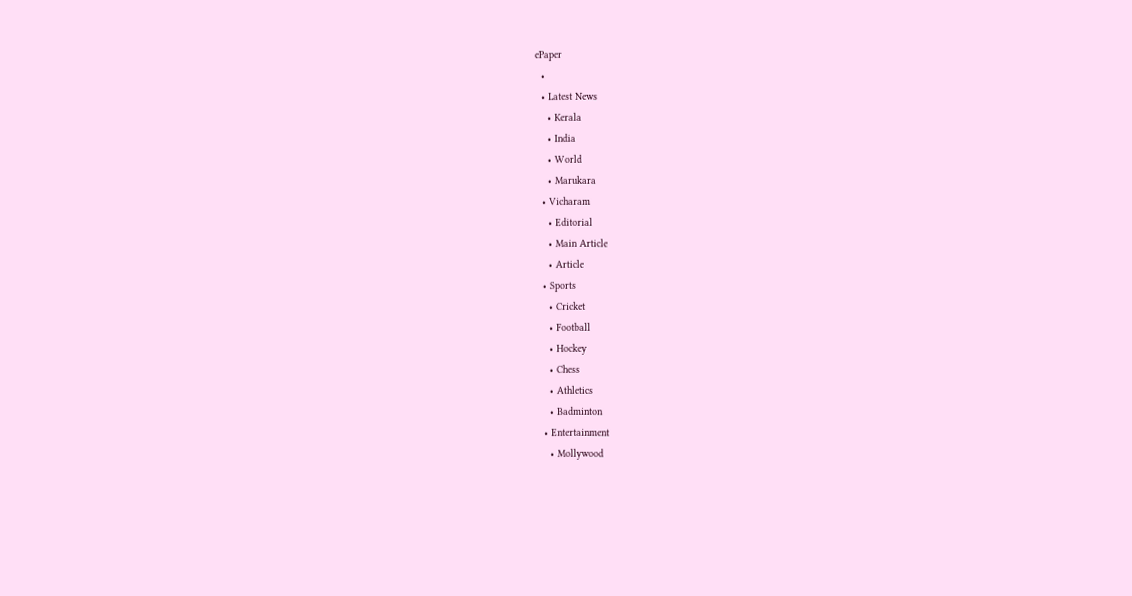ePaper
  •
  • Latest News
    • Kerala
    • India
    • World
    • Marukara
  • Vicharam
    • Editorial
    • Main Article
    • Article
  • Sports
    • Cricket
    • Football
    • Hockey
    • Chess
    • Athletics
    • Badminton
  • Entertainment
    • Mollywood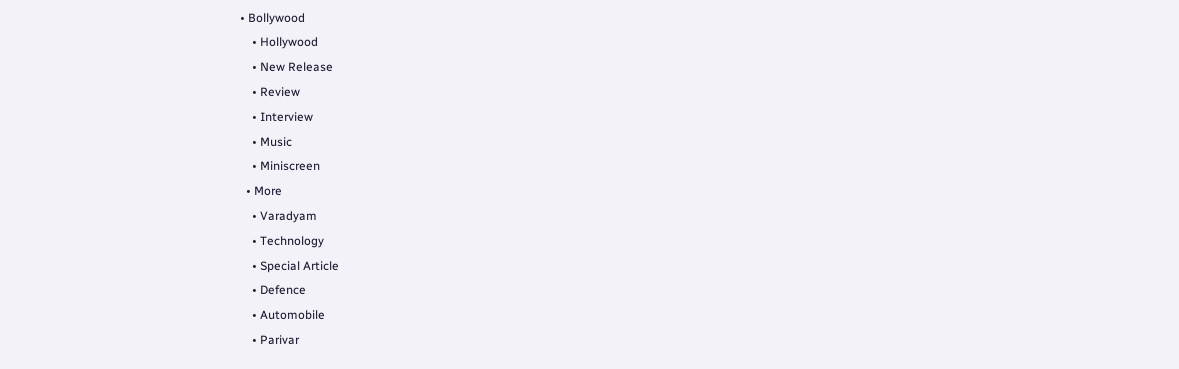• Bollywood
    • Hollywood
    • New Release
    • Review
    • Interview
    • Music
    • Miniscreen
  • More
    • Varadyam
    • Technology
    • Special Article
    • Defence
    • Automobile
    • Parivar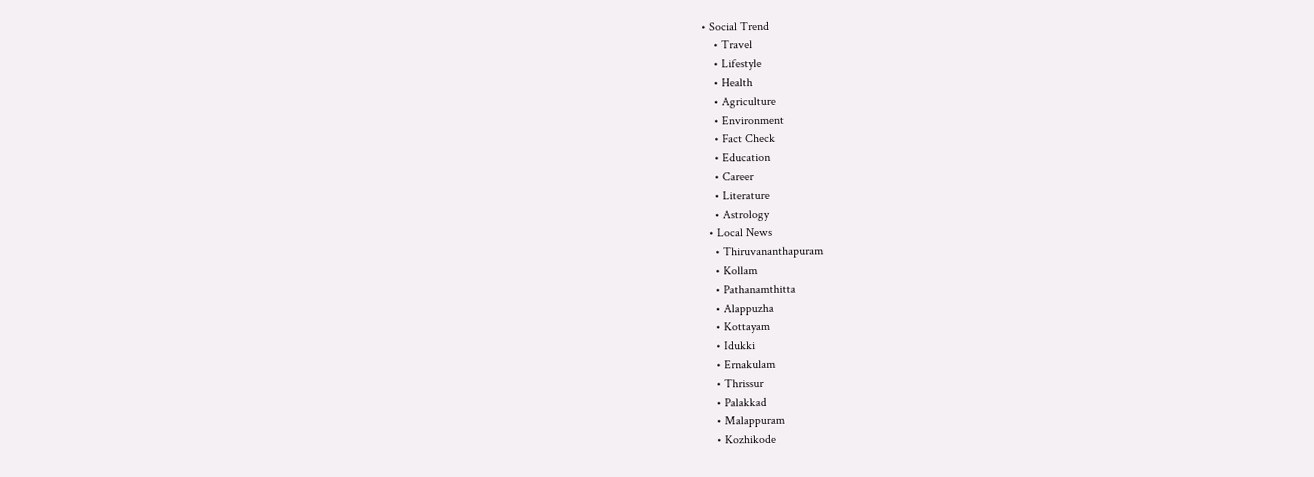• Social Trend
    • Travel
    • Lifestyle
    • Health
    • Agriculture
    • Environment
    • Fact Check
    • Education
    • Career
    • Literature
    • Astrology
  • Local News
    • Thiruvananthapuram
    • Kollam
    • Pathanamthitta
    • Alappuzha
    • Kottayam
    • Idukki
    • Ernakulam
    • Thrissur
    • Palakkad
    • Malappuram
    • Kozhikode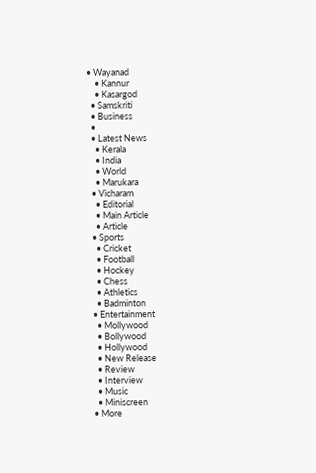• Wayanad
    • Kannur
    • Kasargod
  • Samskriti
  • Business
  •
  • Latest News
    • Kerala
    • India
    • World
    • Marukara
  • Vicharam
    • Editorial
    • Main Article
    • Article
  • Sports
    • Cricket
    • Football
    • Hockey
    • Chess
    • Athletics
    • Badminton
  • Entertainment
    • Mollywood
    • Bollywood
    • Hollywood
    • New Release
    • Review
    • Interview
    • Music
    • Miniscreen
  • More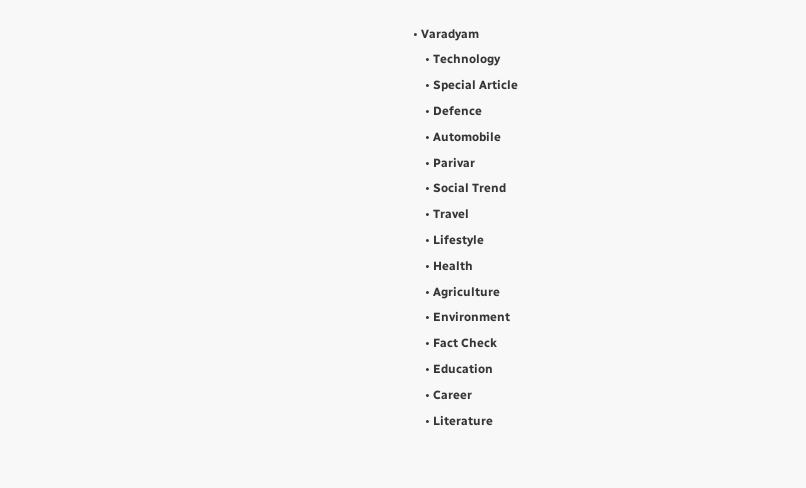• Varadyam
    • Technology
    • Special Article
    • Defence
    • Automobile
    • Parivar
    • Social Trend
    • Travel
    • Lifestyle
    • Health
    • Agriculture
    • Environment
    • Fact Check
    • Education
    • Career
    • Literature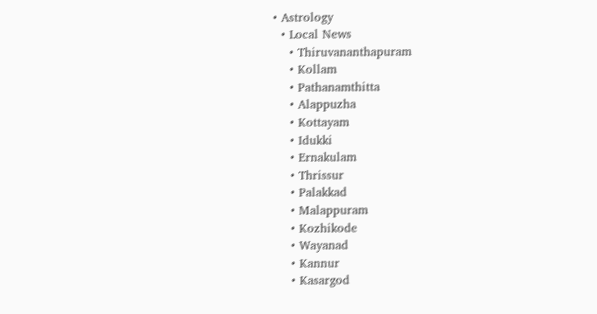• Astrology
  • Local News
    • Thiruvananthapuram
    • Kollam
    • Pathanamthitta
    • Alappuzha
    • Kottayam
    • Idukki
    • Ernakulam
    • Thrissur
    • Palakkad
    • Malappuram
    • Kozhikode
    • Wayanad
    • Kannur
    • Kasargod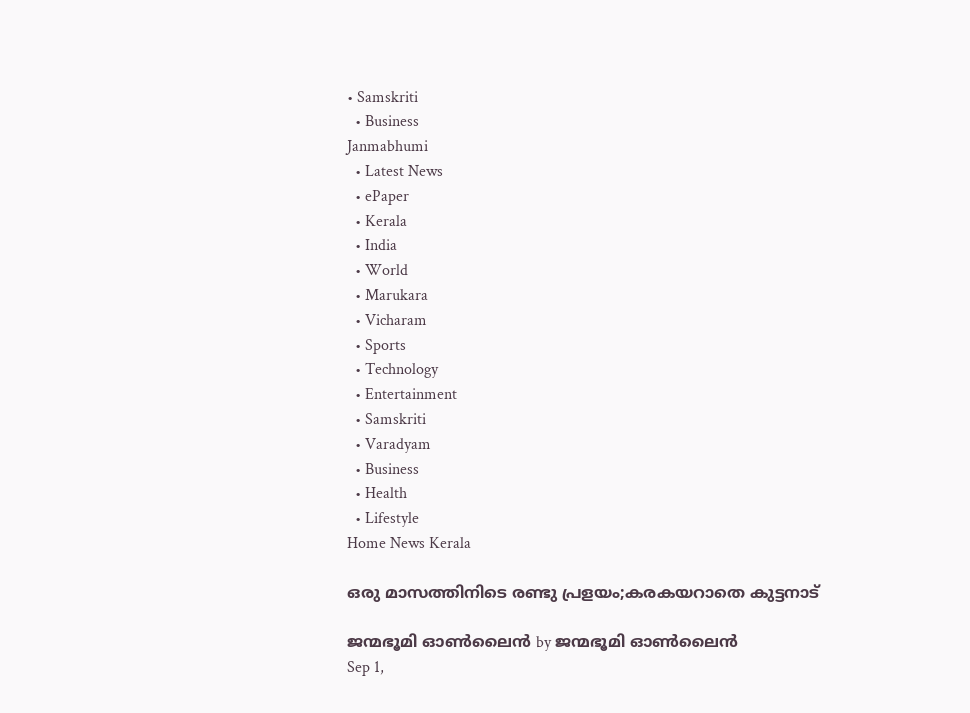• Samskriti
  • Business
Janmabhumi
  • Latest News
  • ePaper
  • Kerala
  • India
  • World
  • Marukara
  • Vicharam
  • Sports
  • Technology
  • Entertainment
  • Samskriti
  • Varadyam
  • Business
  • Health
  • Lifestyle
Home News Kerala

ഒരു മാസത്തിനിടെ രണ്ടു പ്രളയം;കരകയറാതെ കുട്ടനാട്

ജന്മഭൂമി ഓണ്‍ലൈന്‍ by ജന്മഭൂമി ഓണ്‍ലൈന്‍
Sep 1,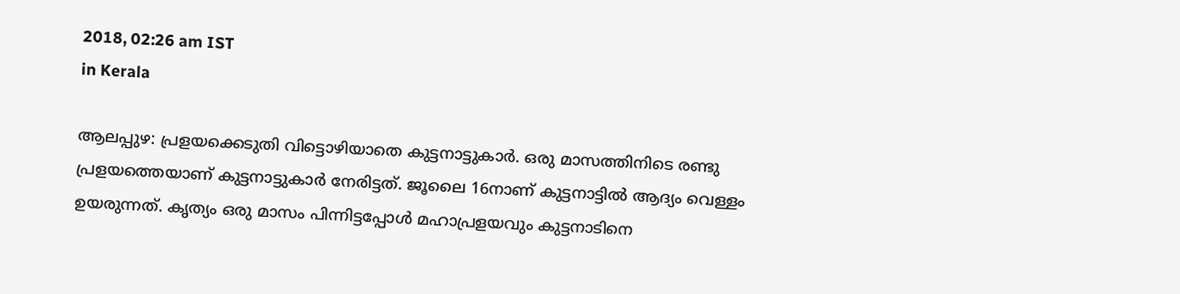2018, 02:26 am IST
in Kerala

ആലപ്പുഴ: പ്രളയക്കെടുതി വിട്ടൊഴിയാതെ കുട്ടനാട്ടുകാര്‍. ഒരു മാസത്തിനിടെ രണ്ടു പ്രളയത്തെയാണ് കുട്ടനാട്ടുകാര്‍ നേരിട്ടത്. ജൂലൈ 16നാണ് കുട്ടനാട്ടില്‍ ആദ്യം വെള്ളം ഉയരുന്നത്. കൃത്യം ഒരു മാസം പിന്നിട്ടപ്പോള്‍ മഹാപ്രളയവും കുട്ടനാടിനെ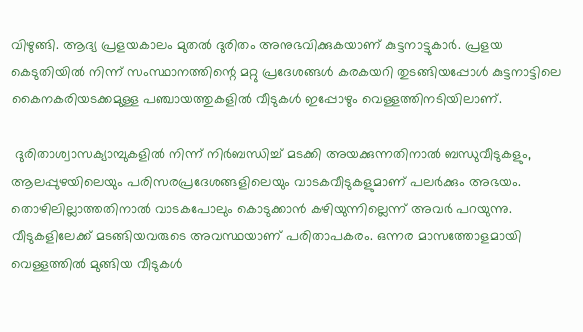വിഴുങ്ങി. ആദ്യ പ്രളയകാലം മുതല്‍ ദുരിതം അനുഭവിക്കുകയാണ് കുട്ടനാട്ടുകാര്‍. പ്രളയ കെടുതിയില്‍ നിന്ന് സംസ്ഥാനത്തിന്റെ മറ്റു പ്രദേശങ്ങള്‍ കരകയറി തുടങ്ങിയപ്പോള്‍ കുട്ടനാട്ടിലെ കൈനകരിയടക്കമുള്ള പഞ്ചായത്തുകളില്‍ വീടുകള്‍ ഇപ്പോഴും വെള്ളത്തിനടിയിലാണ്.

 ദുരിതാശ്വാസക്യാമ്പുകളില്‍ നിന്ന് നിര്‍ബന്ധിച്ച് മടക്കി അയക്കുന്നതിനാല്‍ ബന്ധുവീടുകളും, ആലപ്പുഴയിലെയും പരിസരപ്രദേശങ്ങളിലെയും വാടകവീടുകളുമാണ് പലര്‍ക്കും അഭയം. തൊഴിലില്ലാത്തതിനാല്‍ വാടകപോലും കൊടുക്കാന്‍ കഴിയുന്നില്ലെന്ന് അവര്‍ പറയുന്നു. വീടുകളിലേക്ക് മടങ്ങിയവരുടെ അവസ്ഥയാണ് പരിതാപകരം. ഒന്നര മാസത്തോളമായി വെള്ളത്തില്‍ മുങ്ങിയ വീടുകള്‍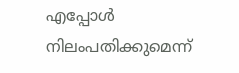എപ്പോള്‍ നിലംപതിക്കുമെന്ന്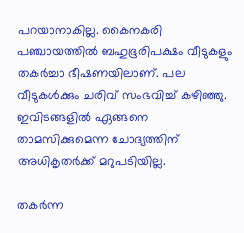പറയാനാകില്ല. കൈനകരി പഞ്ചായത്തില്‍ ബഹുഭൂരിപക്ഷം വീടുകളും തകര്‍ച്ചാ ഭീഷണയിലാണ്. പല വീടുകള്‍ക്കും ചരിവ് സംഭവിച്ച് കഴിഞ്ഞു. ഇവിടങ്ങളില്‍ ഏങ്ങനെ താമസിക്കുമെന്ന ചോദ്യത്തിന് അധികൃതര്‍ക്ക് മറുപടിയില്ല.

തകര്‍ന്ന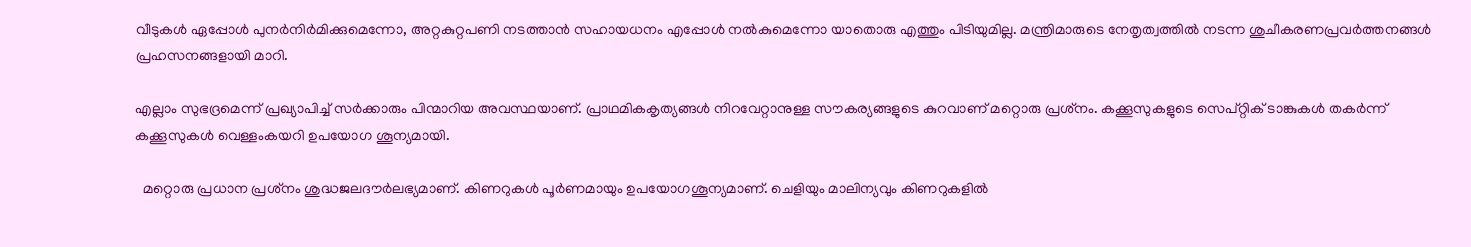വീടുകള്‍ ഏപ്പോള്‍ പുനര്‍നിര്‍മിക്കുമെന്നോ, അറ്റകുറ്റപണി നടത്താന്‍ സഹായധനം എപ്പോള്‍ നല്‍കുമെന്നോ യാതൊരു എത്തും പിടിയുമില്ല. മന്ത്രിമാരുടെ നേതൃത്വത്തില്‍ നടന്ന ശുചീകരണപ്രവര്‍ത്തനങ്ങള്‍ പ്രഹസനങ്ങളായി മാറി.

എല്ലാം സുഭദ്രമെന്ന് പ്രഖ്യാപിച്ച് സര്‍ക്കാരും പിന്മാറിയ അവസ്ഥയാണ്. പ്രാഥമികകൃത്യങ്ങള്‍ നിറവേറ്റാനുള്ള സൗകര്യങ്ങളുടെ കുറവാണ് മറ്റൊരു പ്രശ്‌നം. കക്കൂസുകളുടെ സെപ്റ്റിക് ടാങ്കുകള്‍ തകര്‍ന്ന് കക്കൂസുകള്‍ വെള്ളംകയറി ഉപയോഗ ശൂന്യമായി.

  മറ്റൊരു പ്രധാന പ്രശ്‌നം ശുദ്ധജലദൗര്‍ലഭ്യമാണ്. കിണറുകള്‍ പൂര്‍ണമായും ഉപയോഗശൂന്യമാണ്. ചെളിയും മാലിന്യവും കിണറുകളില്‍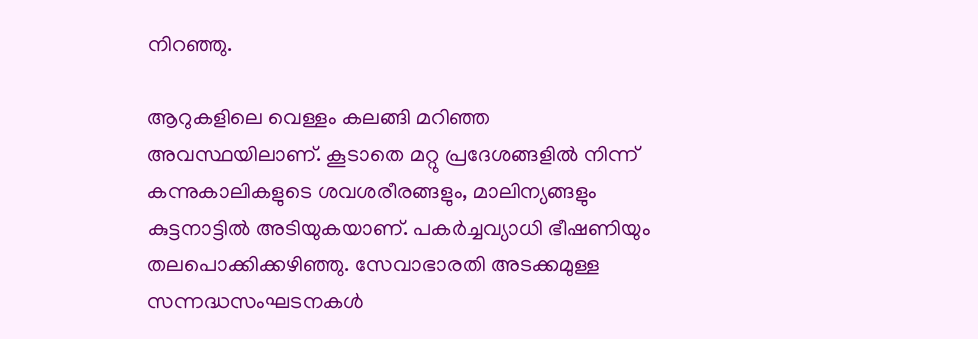നിറഞ്ഞു.

ആറുകളിലെ വെള്ളം കലങ്ങി മറിഞ്ഞ അവസ്ഥയിലാണ്. കൂടാതെ മറ്റു പ്രദേശങ്ങളില്‍ നിന്ന് കന്നുകാലികളുടെ ശവശരീരങ്ങളും, മാലിന്യങ്ങളും കുട്ടനാട്ടില്‍ അടിയുകയാണ്. പകര്‍ച്ചവ്യാധി ഭീഷണിയും തലപൊക്കിക്കഴിഞ്ഞു. സേവാഭാരതി അടക്കമുള്ള സന്നദ്ധസംഘടനകള്‍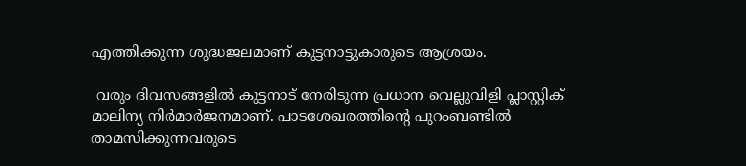എത്തിക്കുന്ന ശുദ്ധജലമാണ് കുട്ടനാട്ടുകാരുടെ ആശ്രയം.

 വരും ദിവസങ്ങളില്‍ കുട്ടനാട് നേരിടുന്ന പ്രധാന വെല്ലുവിളി പ്ലാസ്റ്റിക് മാലിന്യ നിര്‍മാര്‍ജനമാണ്. പാടശേഖരത്തിന്റെ പുറംബണ്ടില്‍ താമസിക്കുന്നവരുടെ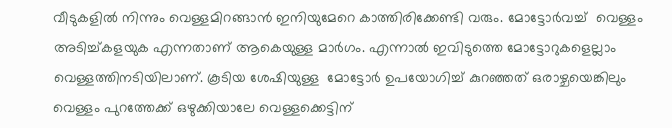വീടുകളില്‍ നിന്നും വെള്ളമിറങ്ങാന്‍ ഇനിയുമേറെ കാത്തിരിക്കേണ്ടി വരും. മോട്ടോര്‍വച്ച്  വെള്ളം അടിച്ച്കളയുക എന്നതാണ് ആകെയുള്ള മാര്‍ഗം. എന്നാല്‍ ഇവിടുത്തെ മോട്ടോറുകളെല്ലാം വെള്ളത്തിനടിയിലാണ്. കൂടിയ ശേഷിയുള്ള  മോട്ടോര്‍ ഉപയോഗിച്ച് കുറഞ്ഞത് ഒരാഴ്ചയെങ്കിലും വെള്ളം പുറത്തേക്ക് ഒഴുക്കിയാലേ വെള്ളക്കെട്ടിന്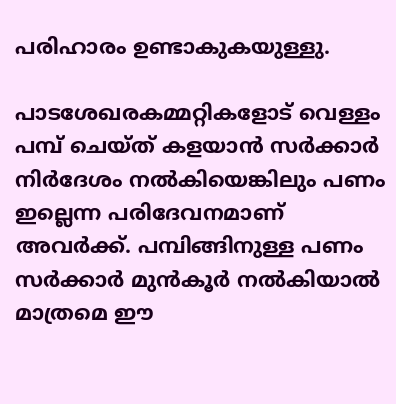പരിഹാരം ഉണ്ടാകുകയുള്ളു.

പാടശേഖരകമ്മറ്റികളോട് വെള്ളം പമ്പ് ചെയ്ത് കളയാന്‍ സര്‍ക്കാര്‍ നിര്‍ദേശം നല്‍കിയെങ്കിലും പണം ഇല്ലെന്ന പരിദേവനമാണ് അവര്‍ക്ക്. പമ്പിങ്ങിനുള്ള പണം സര്‍ക്കാര്‍ മുന്‍കൂര്‍ നല്‍കിയാല്‍ മാത്രമെ ഈ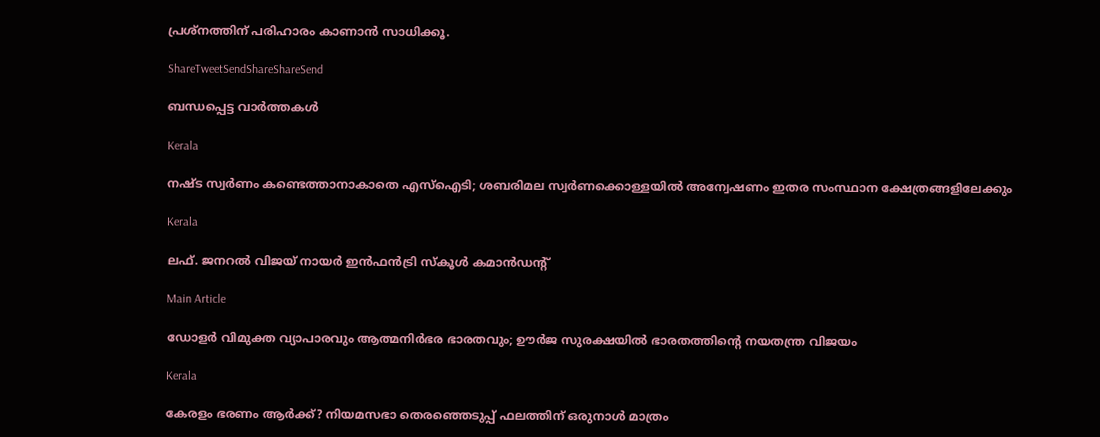പ്രശ്‌നത്തിന് പരിഹാരം കാണാന്‍ സാധിക്കൂ.

ShareTweetSendShareShareSend

ബന്ധപ്പെട്ട വാര്‍ത്തകള്‍

Kerala

നഷ്ട സ്വര്‍ണം കണ്ടെത്താനാകാതെ എസ്‌ഐടി; ശബരിമല സ്വര്‍ണക്കൊള്ളയില്‍ അന്വേഷണം ഇതര സംസ്ഥാന ക്ഷേത്രങ്ങളിലേക്കും

Kerala

ലഫ്. ജനറല്‍ വിജയ് നായര്‍ ഇന്‍ഫന്‍ട്രി സ്‌കൂള്‍ കമാന്‍ഡന്റ്

Main Article

ഡോളര്‍ വിമുക്ത വ്യാപാരവും ആത്മനിര്‍ഭര ഭാരതവും; ഊര്‍ജ സുരക്ഷയില്‍ ഭാരതത്തിന്റെ നയതന്ത്ര വിജയം

Kerala

കേരളം ഭരണം ആര്‍ക്ക്? നിയമസഭാ തെരഞ്ഞെടുപ്പ് ഫലത്തിന് ഒരുനാള്‍ മാത്രം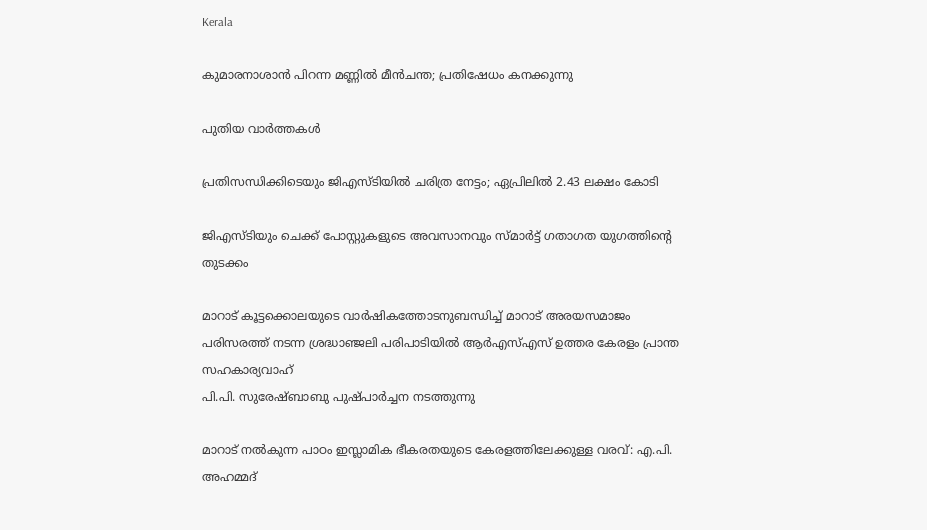Kerala

കുമാരനാശാന്‍ പിറന്ന മണ്ണില്‍ മീന്‍ചന്ത; പ്രതിഷേധം കനക്കുന്നു

പുതിയ വാര്‍ത്തകള്‍

പ്രതിസന്ധിക്കിടെയും ജിഎസ്ടിയില്‍ ചരിത്ര നേട്ടം; ഏപ്രിലില്‍ 2.43 ലക്ഷം കോടി

ജിഎസ്ടിയും ചെക്ക് പോസ്റ്റുകളുടെ അവസാനവും സ്മാര്‍ട്ട് ഗതാഗത യുഗത്തിന്റെ തുടക്കം

മാറാട് കൂട്ടക്കൊലയുടെ വാര്‍ഷികത്തോടനുബന്ധിച്ച് മാറാട് അരയസമാജം പരിസരത്ത് നടന്ന ശ്രദ്ധാഞ്ജലി പരിപാടിയില്‍ ആര്‍എസ്എസ് ഉത്തര കേരളം പ്രാന്ത സഹകാര്യവാഹ്
പി.പി. സുരേഷ്ബാബു പുഷ്പാര്‍ച്ചന നടത്തുന്നു

മാറാട് നല്‍കുന്ന പാഠം ഇസ്ലാമിക ഭീകരതയുടെ കേരളത്തിലേക്കുള്ള വരവ്: എ.പി. അഹമ്മദ്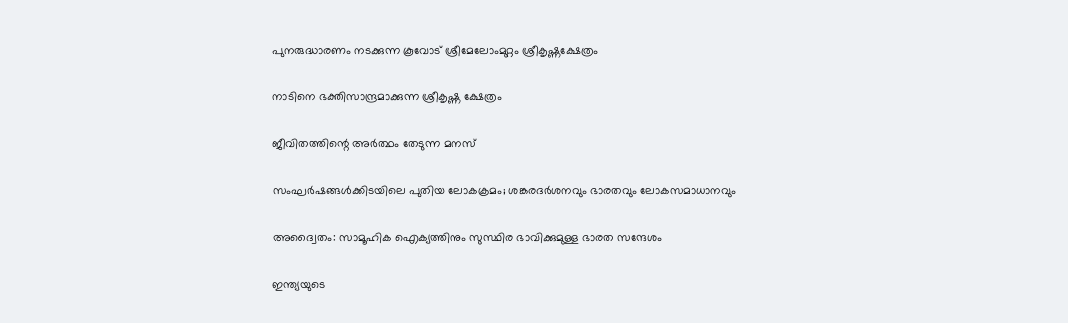പുനരുദ്ധാരണം നടക്കുന്ന കൂവോട് ശ്രീമേലോംമുറ്റം ശ്രീകൃഷ്ണക്ഷേത്രം

നാടിനെ ഭക്തിസാന്ദ്രമാക്കുന്ന ശ്രീകൃഷ്ണ ക്ഷേത്രം

ജീവിതത്തിന്റെ അര്‍ത്ഥം തേടുന്ന മനസ്

സംഘര്‍ഷങ്ങള്‍ക്കിടയിലെ പുതിയ ലോകക്രമം; ശങ്കരദര്‍ശനവും ഭാരതവും ലോകസമാധാനവും

അദ്വൈതം: സാമൂഹിക ഐക്യത്തിനും സുസ്ഥിര ഭാവിക്കുമുള്ള ഭാരത സന്ദേശം

ഇന്ത്യയുടെ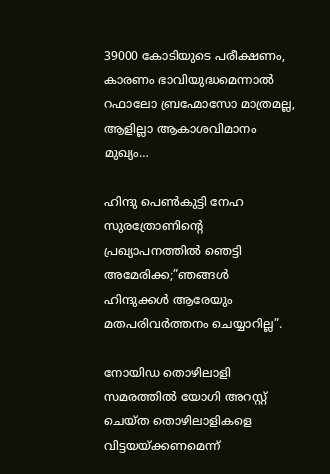39000 കോടിയുടെ പരീക്ഷണം, കാരണം ഭാവിയുദ്ധമെന്നാല്‍ റഫാലോ ബ്രഹ്മോസോ മാത്രമല്ല, ആളില്ലാ ആകാശവിമാനം മുഖ്യം…

ഹിന്ദു പെണ്‍കുട്ടി നേഹ സുരത്രോണിന്റെ പ്രഖ്യാപനത്തില്‍ ഞെട്ടി അമേരിക്ക;”ഞങ്ങള്‍ ഹിന്ദുക്കള്‍ ആരേയും മതപരിവര്‍ത്തനം ചെയ്യാറില്ല”.

നോയിഡ തൊഴിലാളി സമരത്തില്‍ യോഗി അറസ്റ്റ് ചെയ്ത തൊഴിലാളികളെ വിട്ടയയ്ക്കണമെന്ന്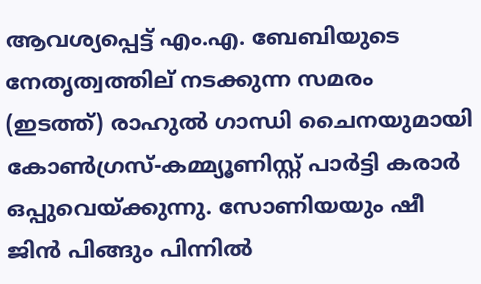ആവശ്യപ്പെട്ട് എം.എ. ബേബിയുടെ നേതൃത്വത്തില‍് നടക്കുന്ന സമരം (ഇടത്ത്) രാഹുല്‍ ഗാന്ധി ചൈനയുമായി കോണ്‍ഗ്രസ്-കമ്മ്യൂണിസ്റ്റ് പാര്‍ട്ടി കരാര്‍ ഒപ്പുവെയ്ക്കുന്നു. സോണിയയും ഷീ ജിന്‍ പിങ്ങും പിന്നില്‍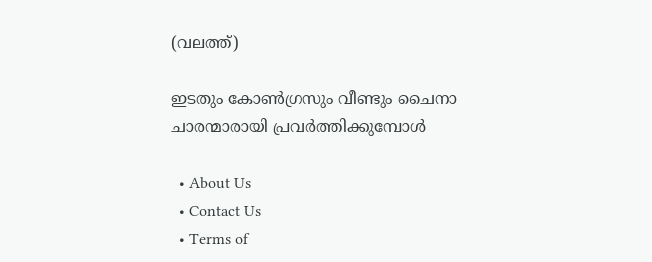(വലത്ത്)

ഇടതും കോണ്‍ഗ്രസും വീണ്ടും ചൈനാ ചാരന്മാരായി പ്രവര്‍ത്തിക്കുമ്പോള്‍

  • About Us
  • Contact Us
  • Terms of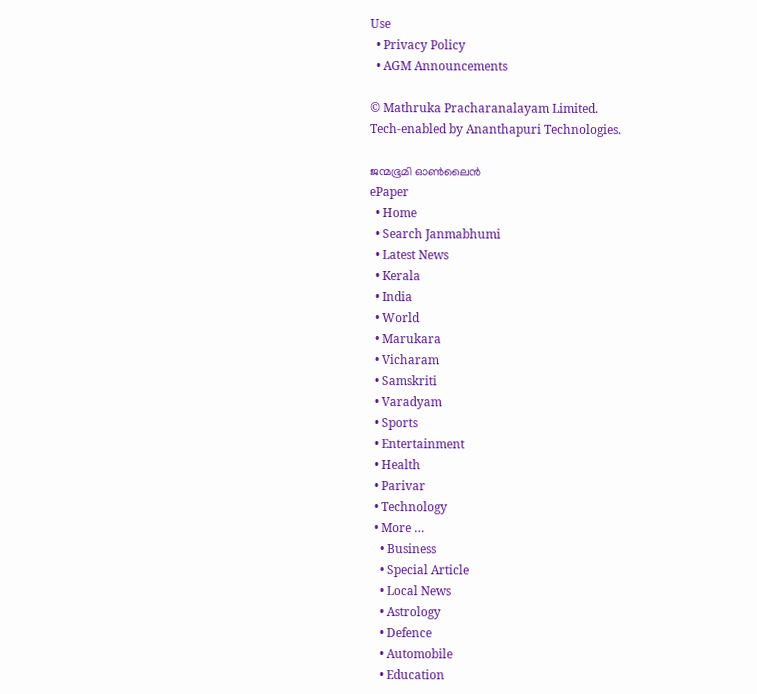Use
  • Privacy Policy
  • AGM Announcements

© Mathruka Pracharanalayam Limited.
Tech-enabled by Ananthapuri Technologies.

ജന്മഭൂമി ഓണ്‍ലൈന്‍
ePaper
  • Home
  • Search Janmabhumi
  • Latest News
  • Kerala
  • India
  • World
  • Marukara
  • Vicharam
  • Samskriti
  • Varadyam
  • Sports
  • Entertainment
  • Health
  • Parivar
  • Technology
  • More …
    • Business
    • Special Article
    • Local News
    • Astrology
    • Defence
    • Automobile
    • Education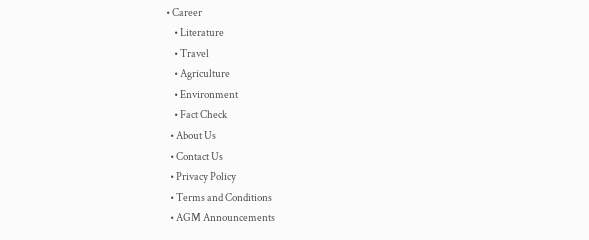• Career
    • Literature
    • Travel
    • Agriculture
    • Environment
    • Fact Check
  • About Us
  • Contact Us
  • Privacy Policy
  • Terms and Conditions
  • AGM Announcements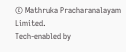© Mathruka Pracharanalayam Limited.
Tech-enabled by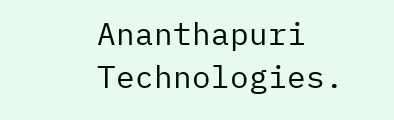Ananthapuri Technologies.